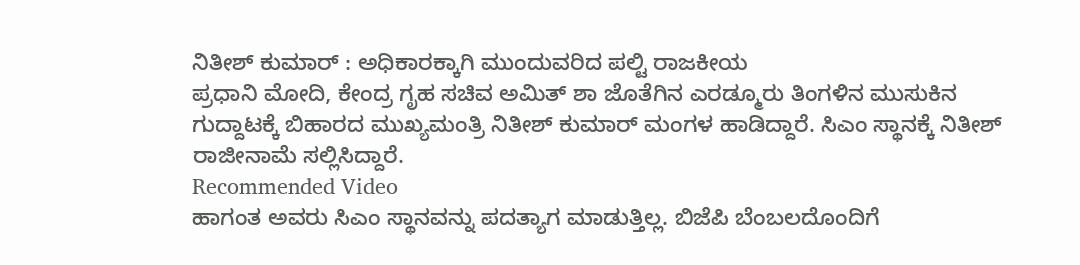ನಿತೀಶ್ ಕುಮಾರ್ : ಅಧಿಕಾರಕ್ಕಾಗಿ ಮುಂದುವರಿದ ಪಲ್ಟಿ ರಾಜಕೀಯ
ಪ್ರಧಾನಿ ಮೋದಿ, ಕೇಂದ್ರ ಗೃಹ ಸಚಿವ ಅಮಿತ್ ಶಾ ಜೊತೆಗಿನ ಎರಡ್ಮೂರು ತಿಂಗಳಿನ ಮುಸುಕಿನ ಗುದ್ದಾಟಕ್ಕೆ ಬಿಹಾರದ ಮುಖ್ಯಮಂತ್ರಿ ನಿತೀಶ್ ಕುಮಾರ್ ಮಂಗಳ ಹಾಡಿದ್ದಾರೆ. ಸಿಎಂ ಸ್ಥಾನಕ್ಕೆ ನಿತೀಶ್ ರಾಜೀನಾಮೆ ಸಲ್ಲಿಸಿದ್ದಾರೆ.
Recommended Video
ಹಾಗಂತ ಅವರು ಸಿಎಂ ಸ್ಥಾನವನ್ನು ಪದತ್ಯಾಗ ಮಾಡುತ್ತಿಲ್ಲ. ಬಿಜೆಪಿ ಬೆಂಬಲದೊಂದಿಗೆ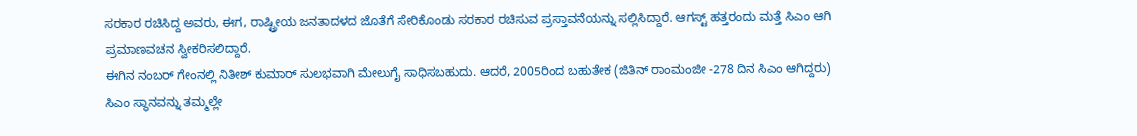ಸರಕಾರ ರಚಿಸಿದ್ದ ಅವರು, ಈಗ, ರಾಷ್ಟ್ರೀಯ ಜನತಾದಳದ ಜೊತೆಗೆ ಸೇರಿಕೊಂಡು ಸರಕಾರ ರಚಿಸುವ ಪ್ರಸ್ತಾವನೆಯನ್ನು ಸಲ್ಲಿಸಿದ್ದಾರೆ. ಆಗಸ್ಟ್ ಹತ್ತರಂದು ಮತ್ತೆ ಸಿಎಂ ಆಗಿ ಪ್ರಮಾಣವಚನ ಸ್ವೀಕರಿಸಲಿದ್ದಾರೆ.
ಈಗಿನ ನಂಬರ್ ಗೇಂನಲ್ಲಿ ನಿತೀಶ್ ಕುಮಾರ್ ಸುಲಭವಾಗಿ ಮೇಲುಗೈ ಸಾಧಿಸಬಹುದು. ಆದರೆ, 2005ರಿಂದ ಬಹುತೇಕ (ಜಿತಿನ್ ರಾಂಮಂಜೀ -278 ದಿನ ಸಿಎಂ ಆಗಿದ್ದರು) ಸಿಎಂ ಸ್ಥಾನವನ್ನು ತಮ್ಮಲ್ಲೇ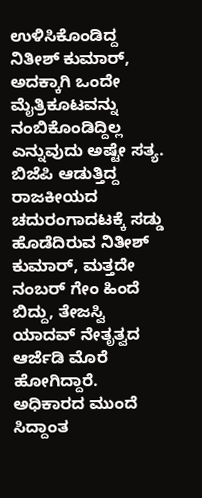ಉಳಿಸಿಕೊಂಡಿದ್ದ ನಿತೀಶ್ ಕುಮಾರ್, ಅದಕ್ಕಾಗಿ ಒಂದೇ ಮೈತ್ರಿಕೂಟವನ್ನು ನಂಬಿಕೊಂಡಿದ್ದಿಲ್ಲ ಎನ್ನುವುದು ಅಷ್ಟೇ ಸತ್ಯ.
ಬಿಜೆಪಿ ಆಡುತ್ತಿದ್ದ ರಾಜಕೀಯದ ಚದುರಂಗಾದಟಕ್ಕೆ ಸಡ್ಡು ಹೊಡೆದಿರುವ ನಿತೀಶ್ ಕುಮಾರ್, ಮತ್ತದೇ ನಂಬರ್ ಗೇಂ ಹಿಂದೆ ಬಿದ್ದು, ತೇಜಸ್ವಿ ಯಾದವ್ ನೇತೃತ್ವದ ಆರ್ಜೆಡಿ ಮೊರೆ ಹೋಗಿದ್ದಾರೆ. ಅಧಿಕಾರದ ಮುಂದೆ ಸಿದ್ದಾಂತ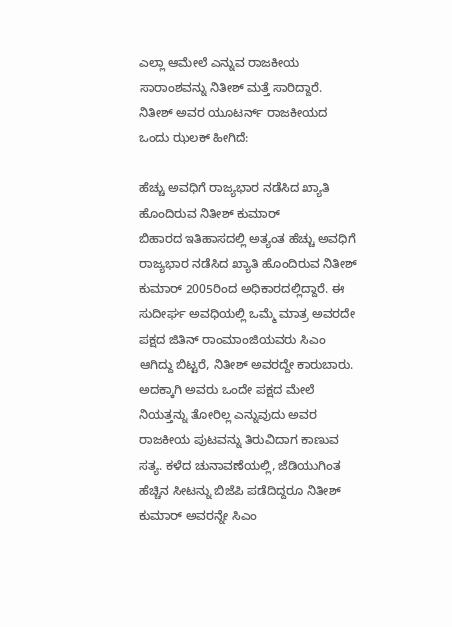ಎಲ್ಲಾ ಆಮೇಲೆ ಎನ್ನುವ ರಾಜಕೀಯ ಸಾರಾಂಶವನ್ನು ನಿತೀಶ್ ಮತ್ತೆ ಸಾರಿದ್ದಾರೆ. ನಿತೀಶ್ ಅವರ ಯೂಟರ್ನ್ ರಾಜಕೀಯದ ಒಂದು ಝಲಕ್ ಹೀಗಿದೆ:

ಹೆಚ್ಚು ಅವಧಿಗೆ ರಾಜ್ಯಭಾರ ನಡೆಸಿದ ಖ್ಯಾತಿ ಹೊಂದಿರುವ ನಿತೀಶ್ ಕುಮಾರ್
ಬಿಹಾರದ ಇತಿಹಾಸದಲ್ಲಿ ಅತ್ಯಂತ ಹೆಚ್ಚು ಅವಧಿಗೆ ರಾಜ್ಯಭಾರ ನಡೆಸಿದ ಖ್ಯಾತಿ ಹೊಂದಿರುವ ನಿತೀಶ್ ಕುಮಾರ್ 2005ರಿಂದ ಅಧಿಕಾರದಲ್ಲಿದ್ದಾರೆ. ಈ ಸುದೀರ್ಘ ಅವಧಿಯಲ್ಲಿ ಒಮ್ಮೆ ಮಾತ್ರ ಅವರದೇ ಪಕ್ಷದ ಜಿತಿನ್ ರಾಂಮಾಂಜಿಯವರು ಸಿಎಂ ಆಗಿದ್ದು ಬಿಟ್ಟರೆ, ನಿತೀಶ್ ಅವರದ್ದೇ ಕಾರುಬಾರು. ಅದಕ್ಕಾಗಿ ಅವರು ಒಂದೇ ಪಕ್ಷದ ಮೇಲೆ ನಿಯತ್ತನ್ನು ತೋರಿಲ್ಲ ಎನ್ನುವುದು ಅವರ ರಾಜಕೀಯ ಪುಟವನ್ನು ತಿರುವಿದಾಗ ಕಾಣುವ ಸತ್ಯ. ಕಳೆದ ಚುನಾವಣೆಯಲ್ಲಿ, ಜೆಡಿಯುಗಿಂತ ಹೆಚ್ಚಿನ ಸೀಟನ್ನು ಬಿಜೆಪಿ ಪಡೆದಿದ್ದರೂ ನಿತೀಶ್ ಕುಮಾರ್ ಅವರನ್ನೇ ಸಿಎಂ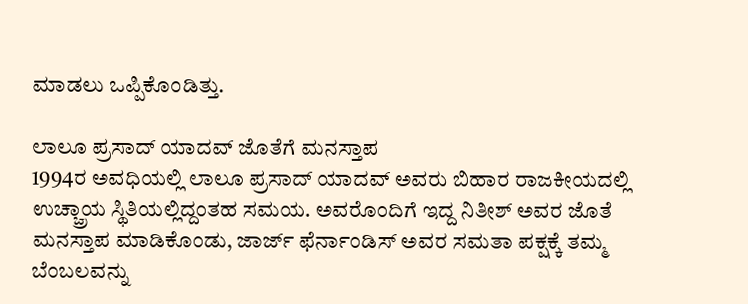ಮಾಡಲು ಒಪ್ಪಿಕೊಂಡಿತ್ತು.

ಲಾಲೂ ಪ್ರಸಾದ್ ಯಾದವ್ ಜೊತೆಗೆ ಮನಸ್ತಾಪ
1994ರ ಅವಧಿಯಲ್ಲಿ ಲಾಲೂ ಪ್ರಸಾದ್ ಯಾದವ್ ಅವರು ಬಿಹಾರ ರಾಜಕೀಯದಲ್ಲಿ ಉಚ್ಚ್ರಾಯ ಸ್ಥಿತಿಯಲ್ಲಿದ್ದಂತಹ ಸಮಯ. ಅವರೊಂದಿಗೆ ಇದ್ದ ನಿತೀಶ್ ಅವರ ಜೊತೆ ಮನಸ್ತಾಪ ಮಾಡಿಕೊಂಡು, ಜಾರ್ಜ್ ಫೆರ್ನಾಂಡಿಸ್ ಅವರ ಸಮತಾ ಪಕ್ಷಕ್ಕೆ ತಮ್ಮ ಬೆಂಬಲವನ್ನು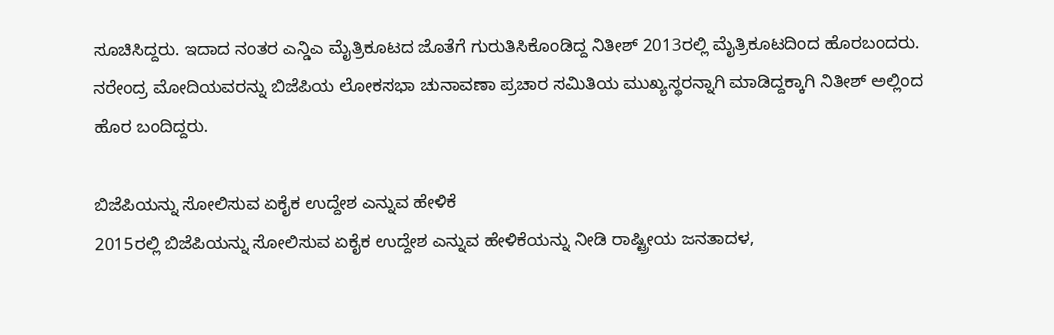ಸೂಚಿಸಿದ್ದರು. ಇದಾದ ನಂತರ ಎನ್ಡಿಎ ಮೈತ್ರಿಕೂಟದ ಜೊತೆಗೆ ಗುರುತಿಸಿಕೊಂಡಿದ್ದ ನಿತೀಶ್ 2013ರಲ್ಲಿ ಮೈತ್ರಿಕೂಟದಿಂದ ಹೊರಬಂದರು. ನರೇಂದ್ರ ಮೋದಿಯವರನ್ನು ಬಿಜೆಪಿಯ ಲೋಕಸಭಾ ಚುನಾವಣಾ ಪ್ರಚಾರ ಸಮಿತಿಯ ಮುಖ್ಯಸ್ಥರನ್ನಾಗಿ ಮಾಡಿದ್ದಕ್ಕಾಗಿ ನಿತೀಶ್ ಅಲ್ಲಿಂದ ಹೊರ ಬಂದಿದ್ದರು.

ಬಿಜೆಪಿಯನ್ನು ಸೋಲಿಸುವ ಏಕೈಕ ಉದ್ದೇಶ ಎನ್ನುವ ಹೇಳಿಕೆ
2015ರಲ್ಲಿ ಬಿಜೆಪಿಯನ್ನು ಸೋಲಿಸುವ ಏಕೈಕ ಉದ್ದೇಶ ಎನ್ನುವ ಹೇಳಿಕೆಯನ್ನು ನೀಡಿ ರಾಷ್ಟ್ರೀಯ ಜನತಾದಳ,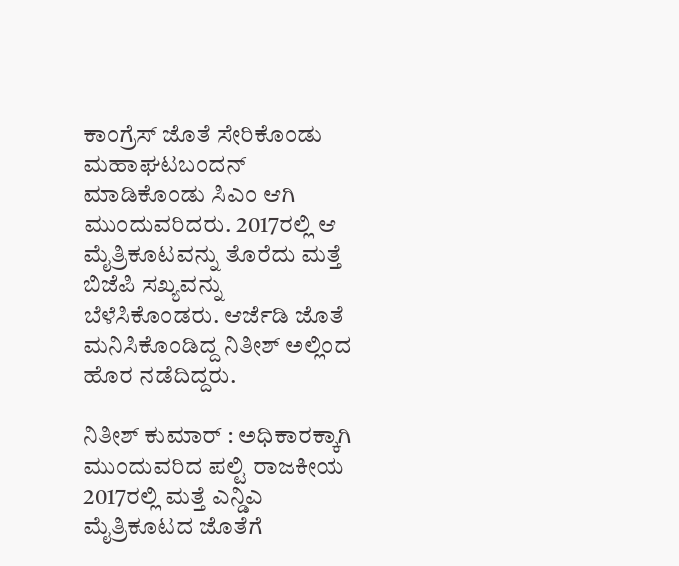ಕಾಂಗ್ರೆಸ್ ಜೊತೆ ಸೇರಿಕೊಂಡು ಮಹಾಘಟಬಂದನ್ ಮಾಡಿಕೊಂಡು ಸಿಎಂ ಆಗಿ ಮುಂದುವರಿದರು. 2017ರಲ್ಲಿ ಆ ಮೈತ್ರಿಕೂಟವನ್ನು ತೊರೆದು ಮತ್ತೆ ಬಿಜೆಪಿ ಸಖ್ಯವನ್ನು ಬೆಳೆಸಿಕೊಂಡರು. ಆರ್ಜೆಡಿ ಜೊತೆ ಮನಿಸಿಕೊಂಡಿದ್ದ ನಿತೀಶ್ ಅಲ್ಲಿಂದ ಹೊರ ನಡೆದಿದ್ದರು.

ನಿತೀಶ್ ಕುಮಾರ್ : ಅಧಿಕಾರಕ್ಕಾಗಿ ಮುಂದುವರಿದ ಪಲ್ಟಿ ರಾಜಕೀಯ
2017ರಲ್ಲಿ ಮತ್ತೆ ಎನ್ಡಿಎ ಮೈತ್ರಿಕೂಟದ ಜೊತೆಗೆ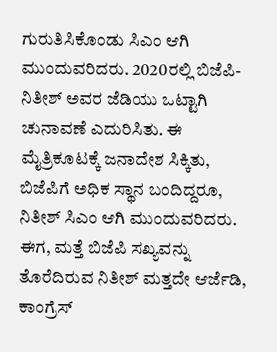ಗುರುತಿಸಿಕೊಂಡು ಸಿಎಂ ಆಗಿ ಮುಂದುವರಿದರು. 2020ರಲ್ಲಿ ಬಿಜೆಪಿ-ನಿತೀಶ್ ಅವರ ಜೆಡಿಯು ಒಟ್ಟಾಗಿ ಚುನಾವಣೆ ಎದುರಿಸಿತು. ಈ ಮೈತ್ರಿಕೂಟಕ್ಕೆ ಜನಾದೇಶ ಸಿಕ್ಕಿತು, ಬಿಜೆಪಿಗೆ ಅಧಿಕ ಸ್ಥಾನ ಬಂದಿದ್ದರೂ, ನಿತೀಶ್ ಸಿಎಂ ಆಗಿ ಮುಂದುವರಿದರು. ಈಗ, ಮತ್ತೆ ಬಿಜೆಪಿ ಸಖ್ಯವನ್ನು ತೊರೆದಿರುವ ನಿತೀಶ್ ಮತ್ತದೇ ಆರ್ಜೆಡಿ, ಕಾಂಗ್ರೆಸ್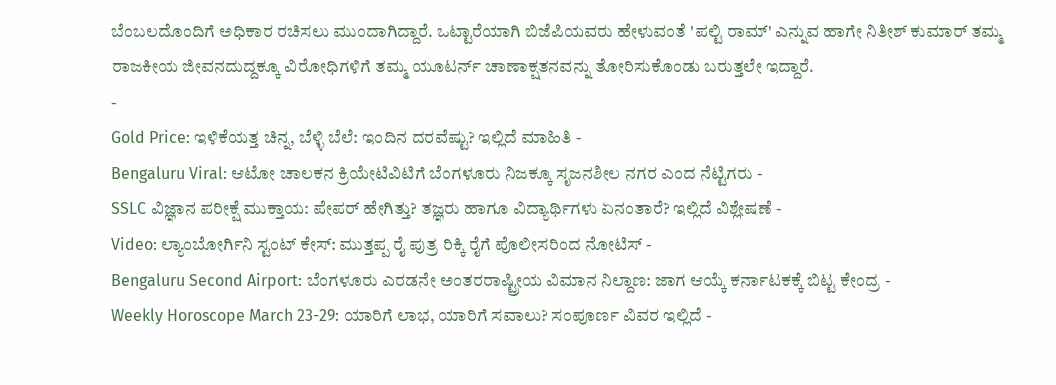ಬೆಂಬಲದೊಂದಿಗೆ ಅಧಿಕಾರ ರಚಿಸಲು ಮುಂದಾಗಿದ್ದಾರೆ. ಒಟ್ಟಾರೆಯಾಗಿ ಬಿಜೆಪಿಯವರು ಹೇಳುವಂತೆ 'ಪಲ್ಟಿ ರಾಮ್' ಎನ್ನುವ ಹಾಗೇ ನಿತೀಶ್ ಕುಮಾರ್ ತಮ್ಮ ರಾಜಕೀಯ ಜೀವನದುದ್ದಕ್ಕೂ ವಿರೋಧಿಗಳಿಗೆ ತಮ್ಮ ಯೂಟರ್ನ್ ಚಾಣಾಕ್ಷತನವನ್ನು ತೋರಿಸುಕೊಂಡು ಬರುತ್ತಲೇ ಇದ್ದಾರೆ.
-
Gold Price: ಇಳಿಕೆಯತ್ತ ಚಿನ್ನ, ಬೆಳ್ಳಿ ಬೆಲೆ: ಇಂದಿನ ದರವೆಷ್ಟು? ಇಲ್ಲಿದೆ ಮಾಹಿತಿ -
Bengaluru Viral: ಆಟೋ ಚಾಲಕನ ಕ್ರಿಯೇಟಿವಿಟಿಗೆ ಬೆಂಗಳೂರು ನಿಜಕ್ಕೂ ಸೃಜನಶೀಲ ನಗರ ಎಂದ ನೆಟ್ಟಿಗರು -
SSLC ವಿಜ್ಞಾನ ಪರೀಕ್ಷೆ ಮುಕ್ತಾಯ: ಪೇಪರ್ ಹೇಗಿತ್ತು? ತಜ್ಞರು ಹಾಗೂ ವಿದ್ಯಾರ್ಥಿಗಳು ಏನಂತಾರೆ? ಇಲ್ಲಿದೆ ವಿಶ್ಲೇಷಣೆ -
Video: ಲ್ಯಾಂಬೋರ್ಗಿನಿ ಸ್ಟಂಟ್ ಕೇಸ್: ಮುತ್ತಪ್ಪ ರೈ ಪುತ್ರ ರಿಕ್ಕಿ ರೈಗೆ ಪೊಲೀಸರಿಂದ ನೋಟಿಸ್ -
Bengaluru Second Airport: ಬೆಂಗಳೂರು ಎರಡನೇ ಅಂತರರಾಷ್ಟ್ರೀಯ ವಿಮಾನ ನಿಲ್ದಾಣ: ಜಾಗ ಆಯ್ಕೆ ಕರ್ನಾಟಕಕ್ಕೆ ಬಿಟ್ಟ ಕೇಂದ್ರ -
Weekly Horoscope March 23-29: ಯಾರಿಗೆ ಲಾಭ, ಯಾರಿಗೆ ಸವಾಲು? ಸಂಪೂರ್ಣ ವಿವರ ಇಲ್ಲಿದೆ -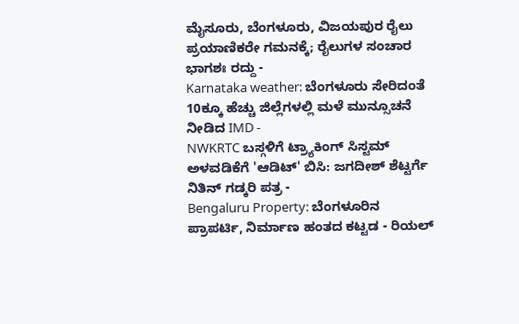ಮೈಸೂರು, ಬೆಂಗಳೂರು, ವಿಜಯಪುರ ರೈಲು ಪ್ರಯಾಣಿಕರೇ ಗಮನಕ್ಕೆ; ರೈಲುಗಳ ಸಂಚಾರ ಭಾಗಶಃ ರದ್ದು -
Karnataka weather: ಬೆಂಗಳೂರು ಸೇರಿದಂತೆ 10ಕ್ಕೂ ಹೆಚ್ಚು ಜಿಲ್ಲೆಗಳಲ್ಲಿ ಮಳೆ ಮುನ್ಸೂಚನೆ ನೀಡಿದ IMD -
NWKRTC ಬಸ್ಗಳಿಗೆ ಟ್ರ್ಯಾಕಿಂಗ್ ಸಿಸ್ಟಮ್ ಅಳವಡಿಕೆಗೆ 'ಆಡಿಟ್' ಬಿಸಿ: ಜಗದೀಶ್ ಶೆಟ್ಟರ್ಗೆ ನಿತಿನ್ ಗಡ್ಕರಿ ಪತ್ರ -
Bengaluru Property: ಬೆಂಗಳೂರಿನ ಪ್ರಾಪರ್ಟಿ, ನಿರ್ಮಾಣ ಹಂತದ ಕಟ್ಟಡ - ರಿಯಲ್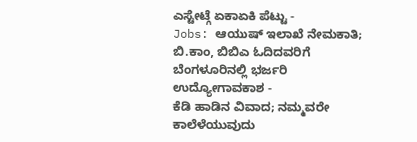ಎಸ್ಟೇಟ್ಗೆ ಏಕಾಏಕಿ ಪೆಟ್ಟು -
Jobs: ಆಯುಷ್ ಇಲಾಖೆ ನೇಮಕಾತಿ; ಬಿ.ಕಾಂ, ಬಿಬಿಎ ಓದಿದವರಿಗೆ ಬೆಂಗಳೂರಿನಲ್ಲಿ ಭರ್ಜರಿ ಉದ್ಯೋಗಾವಕಾಶ -
ಕೆಡಿ ಹಾಡಿನ ವಿವಾದ; ನಮ್ಮವರೇ ಕಾಲೆಳೆಯುವುದು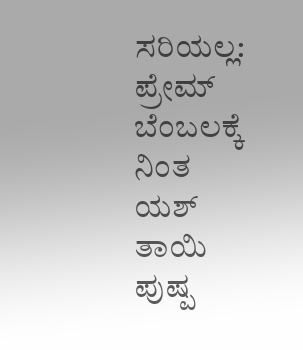ಸರಿಯಲ್ಲ: ಪ್ರೇಮ್ ಬೆಂಬಲಕ್ಕೆ ನಿಂತ ಯಶ್ ತಾಯಿ ಪುಷ್ಪ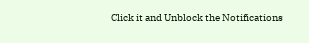Click it and Unblock the Notifications